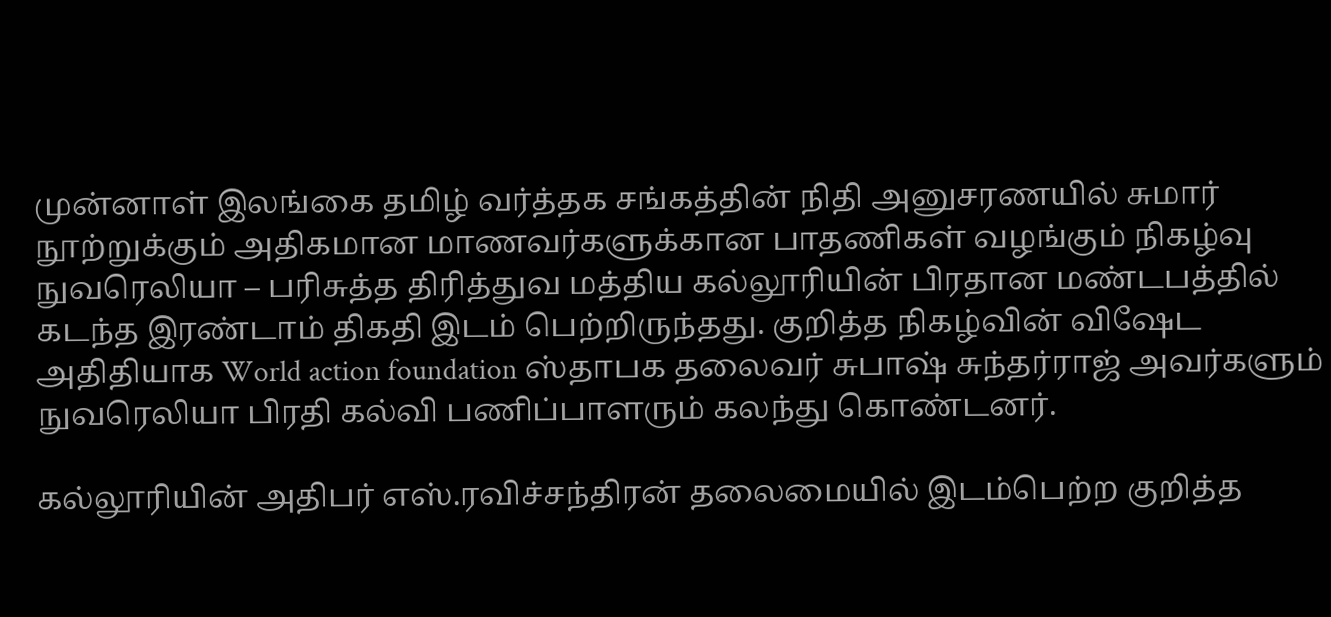முன்னாள் இலங்கை தமிழ் வர்த்தக சங்கத்தின் நிதி அனுசரணயில் சுமார் நூற்றுக்கும் அதிகமான மாணவர்களுக்கான பாதணிகள் வழங்கும் நிகழ்வு நுவரெலியா – பரிசுத்த திரித்துவ மத்திய கல்லூரியின் பிரதான மண்டபத்தில் கடந்த இரண்டாம் திகதி இடம் பெற்றிருந்தது. குறித்த நிகழ்வின் விஷேட அதிதியாக World action foundation ஸ்தாபக தலைவர் சுபாஷ் சுந்தர்ராஜ் அவர்களும் நுவரெலியா பிரதி கல்வி பணிப்பாளரும் கலந்து கொண்டனர்.

கல்லூரியின் அதிபர் எஸ்.ரவிச்சந்திரன் தலைமையில் இடம்பெற்ற குறித்த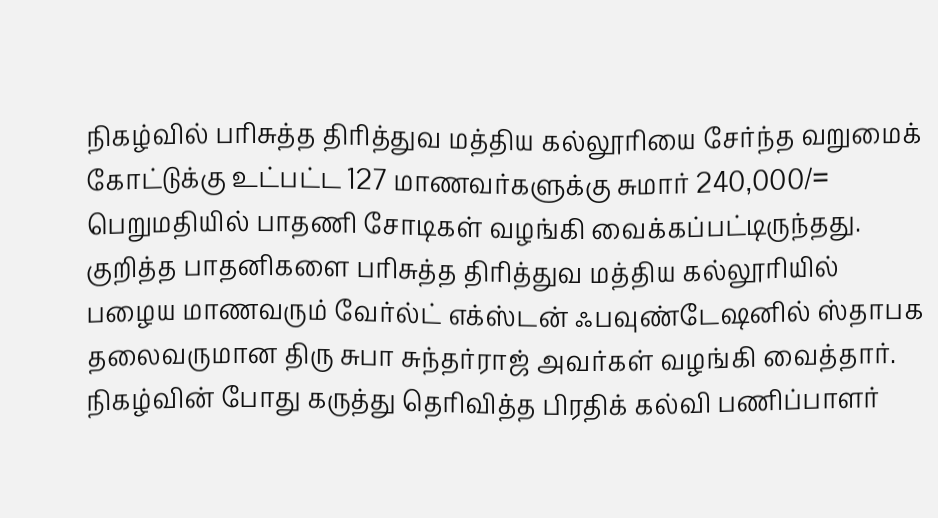நிகழ்வில் பரிசுத்த திரித்துவ மத்திய கல்லூரியை சேர்ந்த வறுமைக் கோட்டுக்கு உட்பட்ட 127 மாணவர்களுக்கு சுமார் 240,000/= பெறுமதியில் பாதணி சோடிகள் வழங்கி வைக்கப்பட்டிருந்தது. குறித்த பாதனிகளை பரிசுத்த திரித்துவ மத்திய கல்லூரியில் பழைய மாணவரும் வேர்ல்ட் எக்ஸ்டன் ஃபவுண்டேஷனில் ஸ்தாபக தலைவருமான திரு சுபா சுந்தர்ராஜ் அவர்கள் வழங்கி வைத்தார். நிகழ்வின் போது கருத்து தெரிவித்த பிரதிக் கல்வி பணிப்பாளர்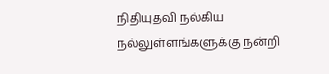நிதியுதவி நல்கிய நல்லுள்ளங்களுக்கு நன்றி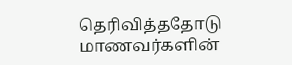தெரிவித்ததோடு மாணவர்களின்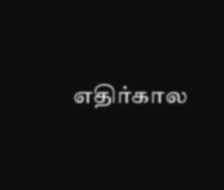எதிர்கால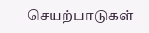செயற்பாடுகள்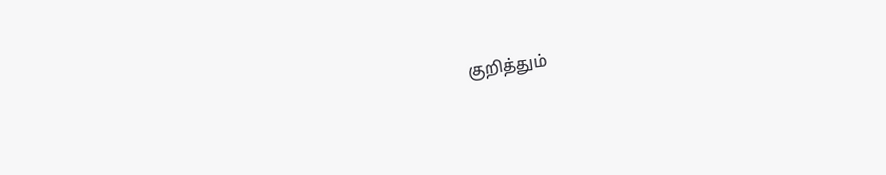குறித்தும்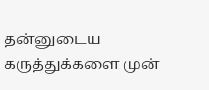தன்னுடைய கருத்துக்களை முன்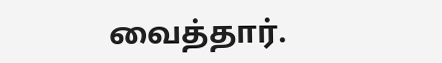வைத்தார்.